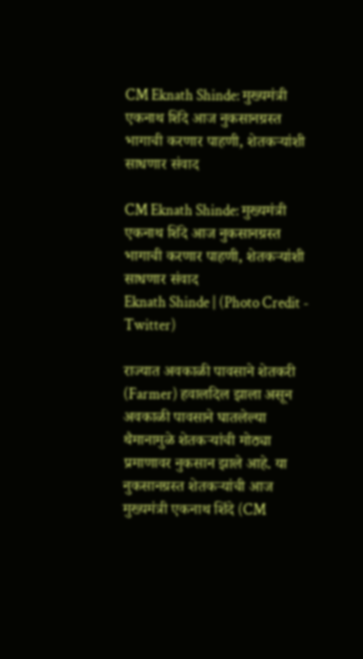CM Eknath Shinde: मुख्यमंत्री एकनाथ शिंदे आज नुकसानग्रस्त भागाची करणार पाहणी, शेतकऱ्यांशी साधणार संवाद

CM Eknath Shinde: मुख्यमंत्री एकनाथ शिंदे आज नुकसानग्रस्त भागाची करणार पाहणी, शेतकऱ्यांशी साधणार संवाद
Eknath Shinde | (Photo Credit - Twitter)

राज्यात अवकाळी पावसाने शेतकरी (Farmer) हवालदिल झाला असून अवकाळी पावसाने घातलेल्या थैमानामुळे शेतकऱ्यांची मोठ्या प्रमाणावर नुकसान झाले आहे. या नुकसानग्रस्त शेतकऱ्यांची आज मुख्यमंत्री एकनाथ शिंदे (CM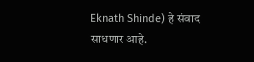Eknath Shinde) हे संवाद साधणार आहे.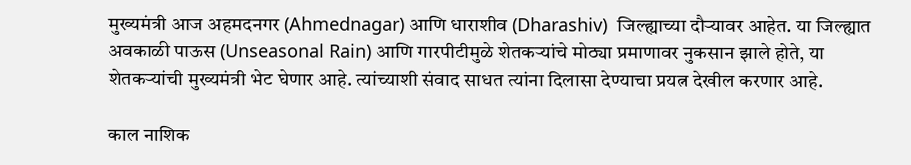मुख्यमंत्री आज अहमदनगर (Ahmednagar) आणि धाराशीव (Dharashiv)  जिल्ह्याच्या दौऱ्यावर आहेत. या जिल्ह्यात अवकाळी पाऊस (Unseasonal Rain) आणि गारपीटीमुळे शेतकऱ्यांचे मोठ्या प्रमाणावर नुकसान झाले होते, या शेतकऱ्यांची मुख्यमंत्री भेट घेणार आहे. त्यांच्याशी संवाद साधत त्यांना दिलासा देण्याचा प्रयत्न देखील करणार आहे.

काल नाशिक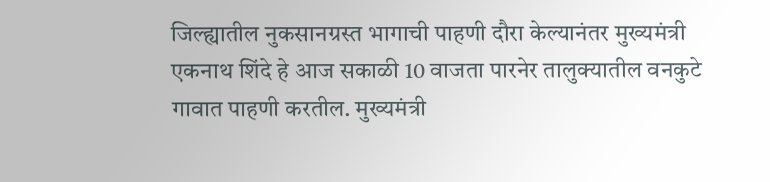जिल्ह्यातील नुकसानग्रस्त भागाची पाहणी दौरा केल्यानंतर मुख्यमंत्री एकनाथ शिंदे हे आज सकाळी 10 वाजता पारनेर तालुक्यातील वनकुटे गावात पाहणी करतील. मुख्यमंत्री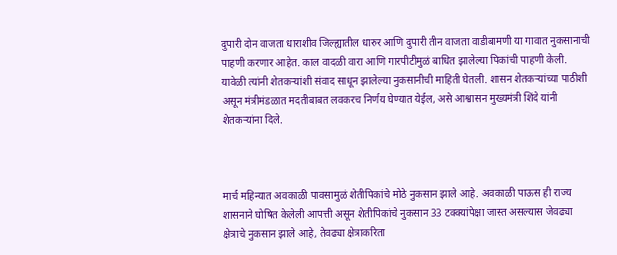दुपारी दोन वाजता धाराशीव जिल्ह्यातील धारुर आणि दुपारी तीन वाजता वाडीबामणी या गावात नुकसानाची पाहणी करणार आहेत. काल वादळी वारा आणि गारपीटीमुळं बाधित झालेल्या पिकांची पाहणी केली. यावेळी त्यांनी शेतकऱ्यांशी संवाद साधून झालेल्या नुकसानीची माहिती घेतली. शासन शेतकऱ्यांच्या पाठीशी असून मंत्रीमंडळात मदतीबाबत लवकरच निर्णय घेण्यात येईल, असे आश्वासन मुख्यमंत्री शिंदे यांनी शेतकऱ्यांना दिले.



मार्च महिन्यात अवकाळी पावसामुळं शेतीपिकांचे मोठे नुकसान झाले आहे. अवकाळी पाऊस ही राज्य शासनाने घोषित केलेली आपत्ती असून शेतीपिकांचे नुकसान 33 टक्क्यांपेक्षा जास्त असल्यास जेवढ्या क्षेत्राचे नुकसान झाले आहे, तेवढ्या क्षेत्राकरिता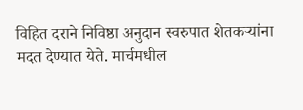विहित दराने निविष्ठा अनुदान स्वरुपात शेतकऱ्यांना मदत देण्यात येते. मार्चमधील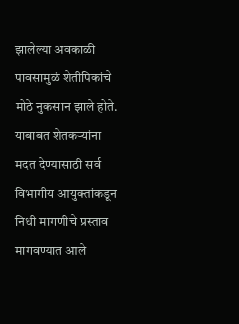झालेल्या अवकाळी पावसामुळं शेतीपिकांचे मोठे नुकसान झाले होते. याबाबत शेतकऱ्यांना मदत देण्यासाठी सर्व विभागीय आयुक्तांकडून निधी मागणीचे प्रस्ताव मागवण्यात आले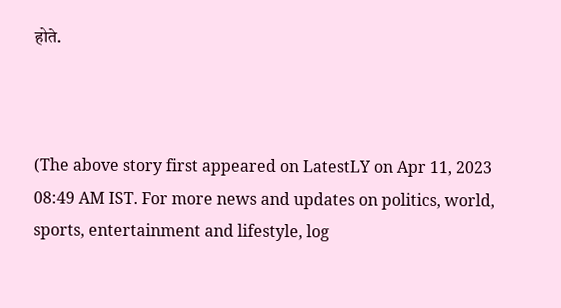होते.



(The above story first appeared on LatestLY on Apr 11, 2023 08:49 AM IST. For more news and updates on politics, world, sports, entertainment and lifestyle, log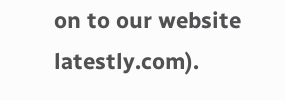on to our website latestly.com).